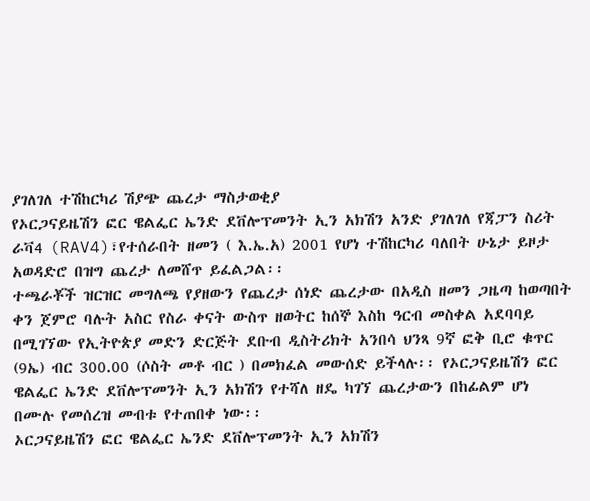ያገለገለ ተሽከርካሪ ሽያጭ ጨረታ ማስታወቂያ
የኦርጋናይዜሽን ፎር ዌልፌር ኤንድ ደቨሎፕመንት ኢን አክሽን አንድ ያገለገለ የጃፓን ስሪት ራቫ4 (RAV4)፣የተሰራበት ዘመን ( እ.ኤ.አ) 2001 የሆነ ተሽከርካሪ ባለበት ሁኔታ ይዞታ አወዳድሮ በዝግ ጨረታ ለመሸጥ ይፈልጋል፡፡
ተጫራቾች ዝርዝር መግለጫ የያዘውን የጨረታ ሰነድ ጨረታው በአዲስ ዘመን ጋዜጣ ከወጣበት ቀን ጀምሮ ባሉት አስር የስራ ቀናት ውስጥ ዘወትር ከሰኞ እስከ ዓርብ መስቀል አደባባይ በሚገኘው የኢትዮጵያ መድን ድርጅት ደቡብ ዲስትሪክት አንበሳ ህንጻ 9ኛ ፎቅ ቢሮ ቁጥር (9ኤ) ብር 300.00 (ሶስት መቶ ብር ) በመክፈል መውሰድ ይችላሉ፡፡ የኦርጋናይዜሽን ፎር ዌልፌር ኤንድ ደቨሎፕመንት ኢን አክሽን የተሻለ ዘዴ ካገኘ ጨረታውን በከፊልም ሆነ በሙሉ የመሰረዝ መብቱ የተጠበቀ ነው፡፡
ኦርጋናይዜሽን ፎር ዌልፌር ኤንድ ደቨሎፕመንት ኢን አክሽን